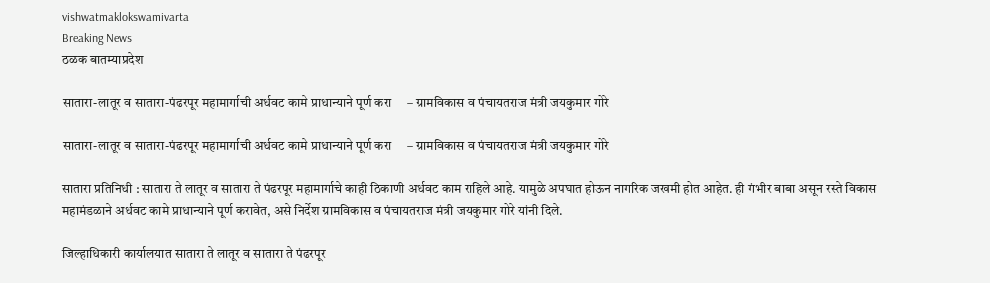vishwatmaklokswamivarta
Breaking News
ठळक बातम्याप्रदेश

सातारा-लातूर व सातारा-पंढरपूर महामार्गाची अर्धवट कामे प्राधान्याने पूर्ण करा     – ग्रामविकास व पंचायतराज मंत्री जयकुमार गोरे

सातारा-लातूर व सातारा-पंढरपूर महामार्गाची अर्धवट कामे प्राधान्याने पूर्ण करा     – ग्रामविकास व पंचायतराज मंत्री जयकुमार गोरे

सातारा प्रतिनिधी : सातारा ते लातूर व सातारा ते पंढरपूर महामार्गाचे काही ठिकाणी अर्धवट काम राहिले आहे. यामुळे अपघात होऊन नागरिक जखमी होत आहेत. ही गंभीर बाबा असून रस्ते विकास महामंडळाने अर्धवट कामे प्राधान्याने पूर्ण करावेत, असे निर्देश ग्रामविकास व पंचायतराज मंत्री जयकुमार गोरे यांनी दिले.

जिल्हाधिकारी कार्यालयात सातारा ते लातूर व सातारा ते पंढरपूर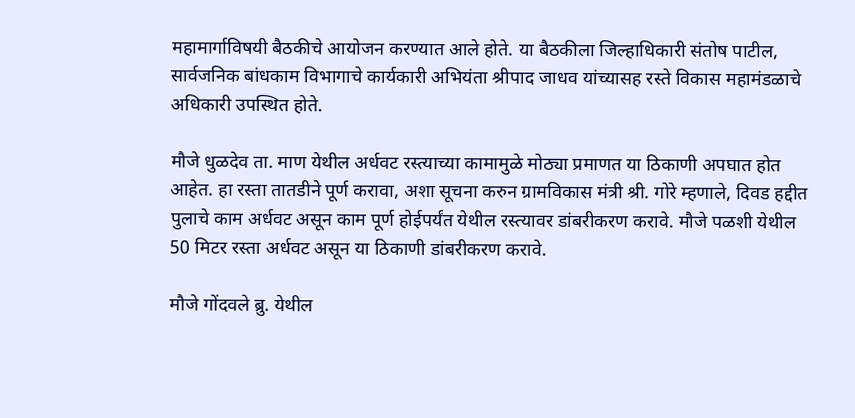महामार्गाविषयी बैठकीचे आयोजन करण्यात आले होते. या बैठकीला जिल्हाधिकारी संतोष पाटील, सार्वजनिक बांधकाम विभागाचे कार्यकारी अभियंता श्रीपाद जाधव यांच्यासह रस्ते विकास महामंडळाचे अधिकारी उपस्थित होते.

मौजे धुळदेव ता. माण येथील अर्धवट रस्त्याच्या कामामुळे मोठ्या प्रमाणत या ठिकाणी अपघात होत आहेत. हा रस्ता तातडीने पूर्ण करावा, अशा सूचना करुन ग्रामविकास मंत्री श्री. गोरे म्हणाले, दिवड हद्दीत पुलाचे काम अर्धवट असून काम पूर्ण होईपर्यंत येथील रस्त्यावर डांबरीकरण करावे. मौजे पळशी येथील 50 मिटर रस्ता अर्धवट असून या ठिकाणी डांबरीकरण करावे.

मौजे गोंदवले ब्रु. येथील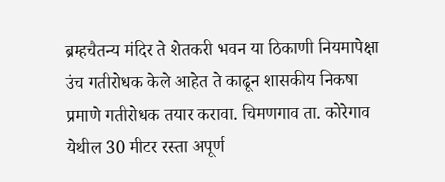ब्रम्हचैतन्य मंदिर ते शेतकरी भवन या ठिकाणी नियमापेक्षा उंच गतीरोधक केले आहेत ते काढून शासकीय निकषा प्रमाणे गतीरोधक तयार करावा. चिमणगाव ता. कोरेगाव येथील 30 मीटर रस्ता अपूर्ण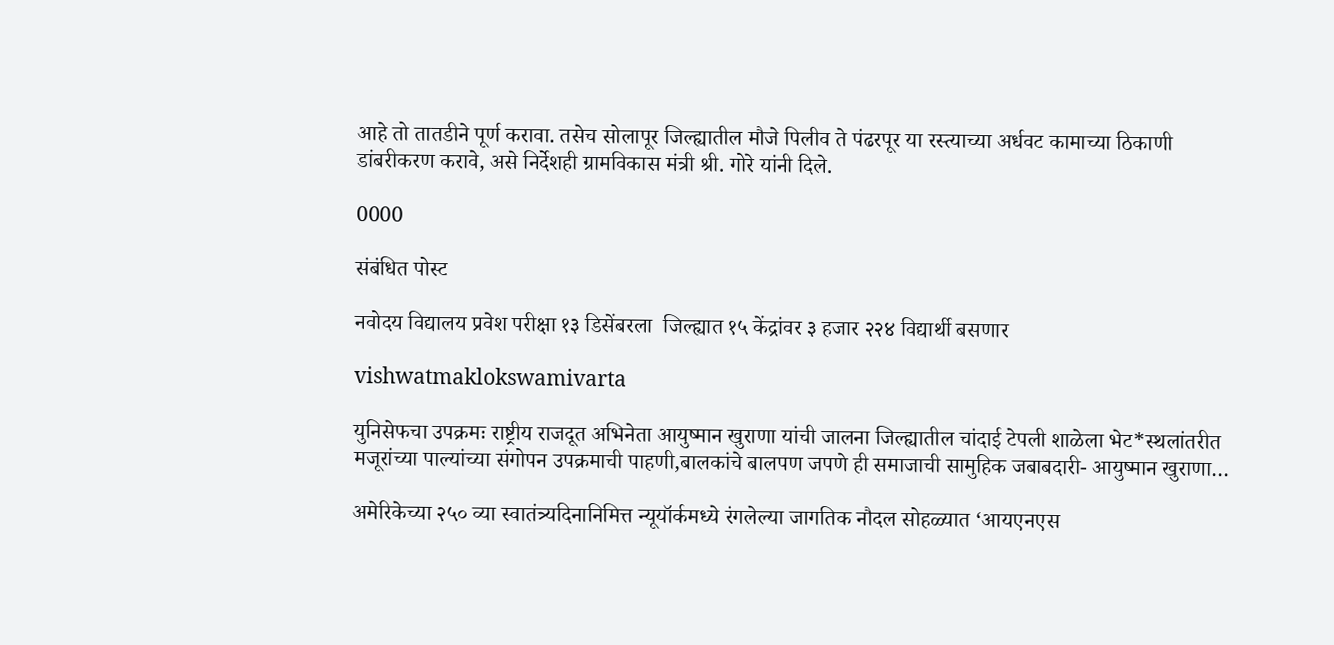आहे तो तातडीने पूर्ण करावा. तसेच सोलापूर जिल्ह्यातील मौजे पिलीव ते पंढरपूर या रस्त्याच्या अर्धवट कामाच्या ठिकाणी डांबरीकरण करावे, असे निर्देशही ग्रामविकास मंत्री श्री. गोरे यांनी दिले.

0000

संबंधित पोस्ट

नवोदय विद्यालय प्रवेश परीक्षा १३ डिसेंबरला  जिल्ह्यात १५ केंद्रांवर ३ हजार २२४ विद्यार्थी बसणार

vishwatmaklokswamivarta

युनिसेफचा उपक्रमः राष्ट्रीय राजदूत अभिनेता आयुष्मान खुराणा यांची जालना जिल्ह्यातील चांदाई टेपली शाळेला भेट*स्थलांतरीत मजूरांच्या पाल्यांच्या संगोपन उपक्रमाची पाहणी,बालकांचे बालपण जपणे ही समाजाची सामुहिक जबाबदारी- आयुष्मान खुराणा…

अमेरिकेच्या २५० व्या स्वातंत्र्यदिनानिमित्त न्यूयॉर्कमध्ये रंगलेल्या जागतिक नौदल सोहळ्यात ‘आयएनएस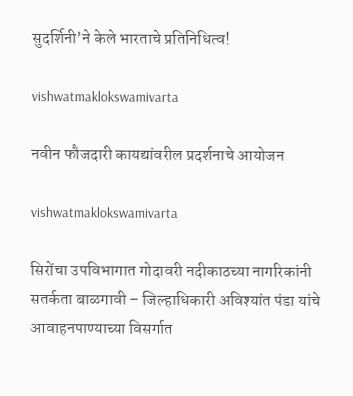सुदर्शिनी’ने केले भारताचे प्रतिनिधित्व!

vishwatmaklokswamivarta

नवीन फौजदारी कायद्यांवरील प्रदर्शनाचे आयोजन

vishwatmaklokswamivarta

सिरोंचा उपविभागात गोदावरी नदीकाठच्या नागरिकांनी सतर्कता बाळगावी – जिल्हाधिकारी अविश्यांत पंडा यांचे आवाहनपाण्याच्या विसर्गात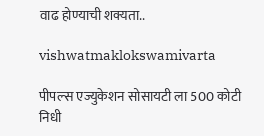वाढ होण्याची शक्यता..

vishwatmaklokswamivarta

पीपल्स एज्युकेशन सोसायटी ला 500 कोटी निधी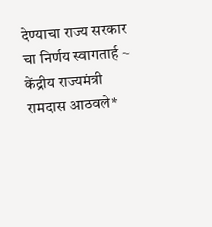देण्याचा राज्य सरकार चा निर्णय स्वागतार्ह ~ केंद्रीय राज्यमंत्री रामदास आठवले*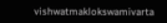vishwatmaklokswamivarta